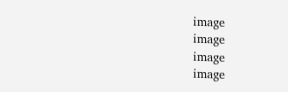image
image
image
image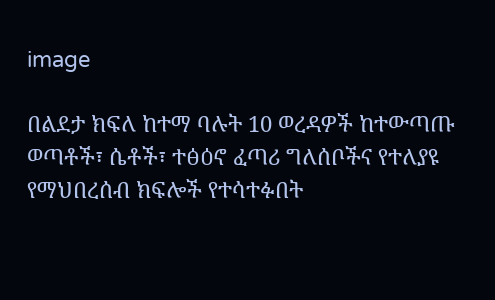image

በልደታ ክፍለ ከተማ ባሉት 10 ወረዳዎች ከተውጣጡ ወጣቶች፣ ሴቶች፣ ተፅዕኖ ፈጣሪ ግለሰቦችና የተለያዩ የማህበረሰብ ክፍሎች የተሳተፉበት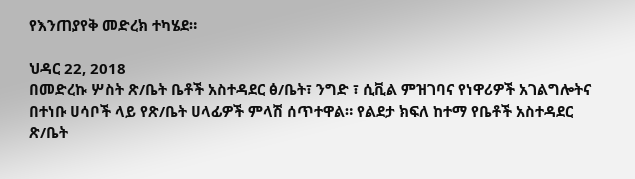የእንጠያየቅ መድረክ ተካሄደ።

ህዳር 22, 2018
በመድረኩ ሦስት ጽ/ቤት ቤቶች አስተዳደር ፅ/ቤት፣ ንግድ ፣ ሲቪል ምዝገባና የነዋሪዎች አገልግሎትና በተነቡ ሀሳቦች ላይ የጽ/ቤት ሀላፊዎች ምላሽ ሰጥተዋል። የልደታ ክፍለ ከተማ የቤቶች አስተዳደር ጽ/ቤት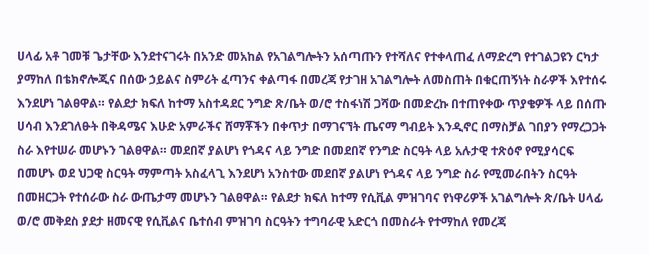ሀላፊ አቶ ገመቹ ጌታቸው እንደተናገሩት በአንድ መአከል የአገልግሎትን አሰጣጡን የተሻለና የተቀላጠፈ ለማድረግ የተገልጋዩን ርካታ ያማከለ በቴክኖሎጂና በሰው ኃይልና ስምሪት ፈጣንና ቀልጣፋ በመረጃ የታገዘ አገልግሎት ለመስጠት በቁርጠኝነት ስራዎች እየተሰሩ እንደሆነ ገልፀዋል። የልደታ ክፍለ ከተማ አስተዳደር ንግድ ጽ/ቤት ወ/ሮ ተስፋነሽ ጋሻው በመድረኩ በተጠየቀው ጥያቄዎች ላይ በሰጡ ሀሳብ እንደገለፁት በቅዳሜና እሁድ አምራችና ሸማቾችን በቀጥታ በማገናኘት ጤናማ ግብይት እንዲኖር በማስቻል ገበያን የማረጋጋት ስራ እየተሠራ መሆኑን ገልፀዋል። መደበኛ ያልሆነ የጎዳና ላይ ንግድ በመደበኛ የንግድ ስርዓት ላይ አሉታዊ ተጽዕኖ የሚያሳርፍ በመሆኑ ወደ ህጋዊ ስርዓት ማምጣት አስፈላጊ እንደሆነ አንስተው መደበኛ ያልሆነ የጎዳና ላይ ንግድ ስራ የሚመራበትን ስርዓት በመዘርጋት የተሰራው ስራ ውጤታማ መሆኑን ገልፀዋል። የልደታ ክፍለ ከተማ የሲቪል ምዝገባና የነዋሪዎች አገልግሎት ጽ/ቤት ሀላፊ ወ/ሮ መቅደስ ያደታ ዘመናዊ የሲቪልና ቤተሰብ ምዝገባ ስርዓትን ተግባራዊ አድርጎ በመስራት የተማከለ የመረጃ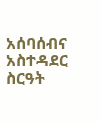አሰባሰብና አስተዳደር ስርዓት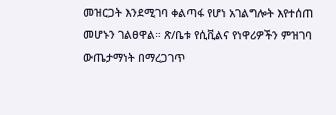መዝርጋት እንደሚገባ ቀልጣፋ የሆነ አገልግሎት እየተሰጠ መሆኑን ገልፀዋል። ጽ/ቤቱ የሲቪልና የነዋሪዎችን ምዝገባ ውጤታማነት በማረጋገጥ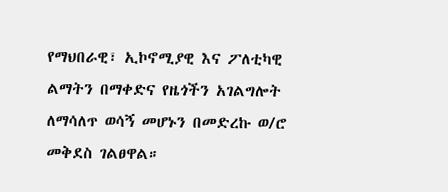የማህበራዊ፣ ኢኮኖሚያዊ እና ፖለቲካዊ ልማትን በማቀድና የዜጎችን አገልግሎት ለማሳለጥ ወሳኝ መሆኑን በመድረኩ ወ/ሮ መቅደስ ገልፀዋል።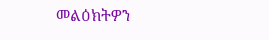መልዕክትዎን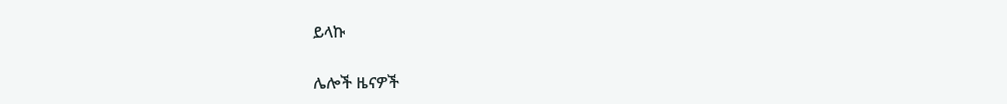ይላኩ

ሌሎች ዜናዎች